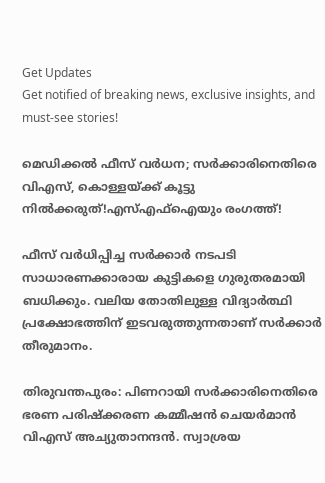Get Updates
Get notified of breaking news, exclusive insights, and must-see stories!

മെഡിക്കല്‍ ഫീസ് വര്‍ധന; സർക്കാരിനെതിരെ വിഎസ്, കൊള്ളയ്ക്ക് കൂട്ടു നിൽക്കരുത്!എസ്എഫ്ഐയും രംഗത്ത്!

ഫീസ് വര്‍ധിപ്പിച്ച സര്‍ക്കാര്‍ നടപടി സാധാരണക്കാരായ കുട്ടികളെ ഗുരുതരമായി ബധിക്കും. വലിയ തോതിലുള്ള വിദ്യാര്‍ത്ഥി പ്രക്ഷോഭത്തിന് ഇടവരുത്തുന്നതാണ് സര്‍ക്കാര്‍ തീരുമാനം.

തിരുവന്തപുരം: പിണറായി സർക്കാരിനെതിരെ ഭരണ പരിഷ്ക്കരണ കമ്മീഷൻ ചെയർമാൻ വിഎസ് അച്യുതാനന്ദൻ. സ്വാശ്രയ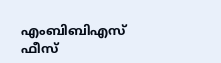എംബിബിഎസ് ഫീസ്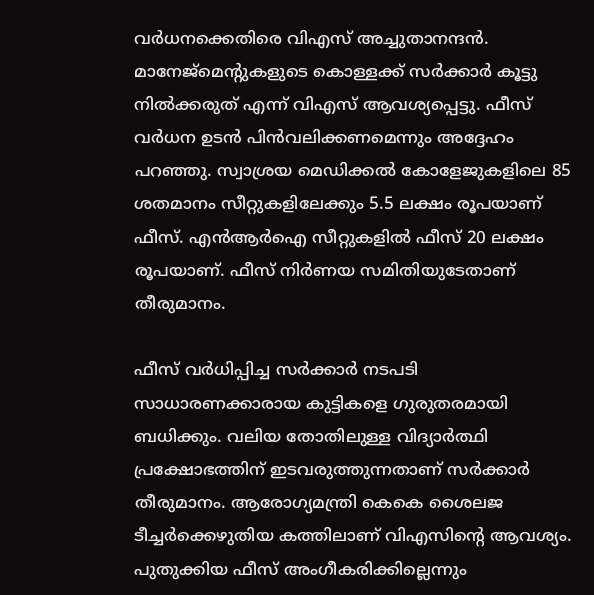വര്‍ധനക്കെതിരെ വിഎസ് അച്ചുതാനന്ദന്‍. മാനേജ്‌മെന്റുകളുടെ കൊള്ളക്ക് സര്‍ക്കാര്‍ കൂട്ടു നില്‍ക്കരുത് എന്ന് വിഎസ് ആവശ്യപ്പെട്ടു. ഫീസ് വര്‍ധന ഉടന്‍ പിന്‍വലിക്കണമെന്നും അദ്ദേഹം പറഞ്ഞു. സ്വാശ്രയ മെഡിക്കല്‍ കോളേജുകളിലെ 85 ശതമാനം സീറ്റുകളിലേക്കും 5.5 ലക്ഷം രൂപയാണ് ഫീസ്. എന്‍ആര്‍ഐ സീറ്റുകളില്‍ ഫീസ് 20 ലക്ഷം രൂപയാണ്. ഫീസ് നിര്‍ണയ സമിതിയുടേതാണ് തീരുമാനം.

ഫീസ് വര്‍ധിപ്പിച്ച സര്‍ക്കാര്‍ നടപടി സാധാരണക്കാരായ കുട്ടികളെ ഗുരുതരമായി ബധിക്കും. വലിയ തോതിലുള്ള വിദ്യാര്‍ത്ഥി പ്രക്ഷോഭത്തിന് ഇടവരുത്തുന്നതാണ് സര്‍ക്കാര്‍ തീരുമാനം. ആരോഗ്യമന്ത്രി കെകെ ശൈലജ ടീച്ചര്‍ക്കെഴുതിയ കത്തിലാണ് വിഎസിന്റെ ആവശ്യം. പുതുക്കിയ ഫീസ് അംഗീകരിക്കില്ലെന്നും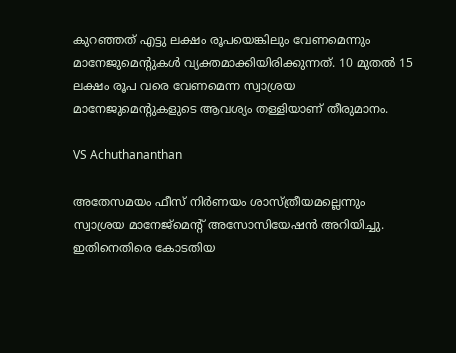കുറഞ്ഞത് എട്ടു ലക്ഷം രൂപയെങ്കിലും വേണമെന്നും മാനേജുമെന്റുകള്‍ വ്യക്തമാക്കിയിരിക്കുന്നത്. 10 മുതല്‍ 15 ലക്ഷം രൂപ വരെ വേണമെന്ന സ്വാശ്രയ മാനേജുമെന്റുകളുടെ ആവശ്യം തള്ളിയാണ് തീരുമാനം.

VS Achuthananthan

അതേസമയം ഫീസ് നിര്‍ണയം ശാസ്ത്രീയമല്ലെന്നും സ്വാശ്രയ മാനേജ്‌മെന്റ് അസോസിയേഷന്‍ അറിയിച്ചു. ഇതിനെതിരെ കോടതിയ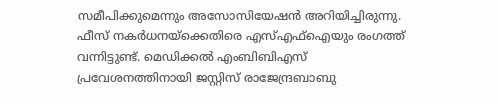സമീപിക്കുമെന്നും അസോസിയേഷന്‍ അറിയിച്ചിരുന്നു. ഫീസ് നകർധനയ്ക്കെതിരെ എസ്എഫ്ഐയും രംഗത്ത് വന്നിട്ടുണ്ട്. മെഡിക്കൽ എംബിബിഎസ് പ്രവേശനത്തിനായി ജസ്റ്റിസ് രാജേന്ദ്രബാബു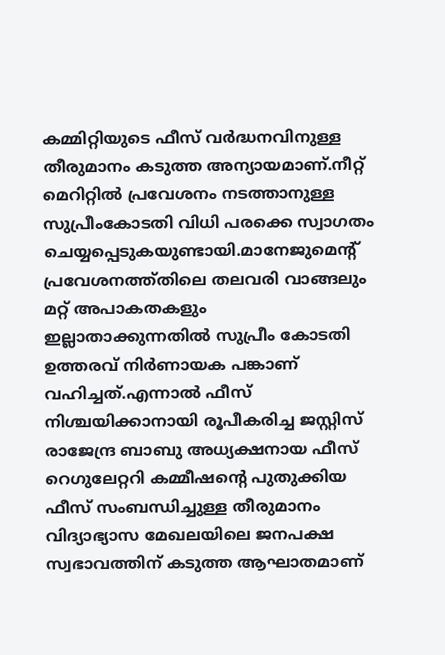കമ്മിറ്റിയുടെ ഫീസ് വർദ്ധനവിനുള്ള തീരുമാനം കടുത്ത അന്യായമാണ്.നീറ്റ് മെറിറ്റിൽ പ്രവേശനം നടത്താനുള്ള സുപ്രീംകോടതി വിധി പരക്കെ സ്വാഗതം ചെയ്യപ്പെടുകയുണ്ടായി.മാനേജുമെന്റ് പ്രവേശനത്ത്തിലെ തലവരി വാങ്ങലും മറ്റ് അപാകതകളും ഇല്ലാതാക്കുന്നതിൽ സുപ്രീം കോടതി ഉത്തരവ് നിർണായക പങ്കാണ് വഹിച്ചത്.എന്നാൽ ഫീസ് നിശ്ചയിക്കാനായി രൂപീകരിച്ച ജസ്റ്റിസ് രാജേന്ദ്ര ബാബു അധ്യക്ഷനായ ഫീസ് റെഗുലേറ്ററി കമ്മീഷന്റെ പുതുക്കിയ ഫീസ് സംബന്ധിച്ചുള്ള തീരുമാനം വിദ്യാഭ്യാസ മേഖലയിലെ ജനപക്ഷ സ്വഭാവത്തിന് കടുത്ത ആഘാതമാണ്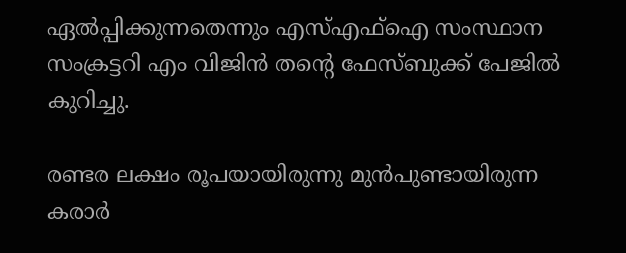ഏൽപ്പിക്കുന്നതെന്നും എസ്എഫ്ഐ സംസ്ഥാന സംക്രട്ടറി എം വിജിൻ തന്റെ ഫേസ്ബുക്ക് പേജിൽ കുറിച്ചു.

രണ്ടര ലക്ഷം രൂപയായിരുന്നു മുൻപുണ്ടായിരുന്ന കരാർ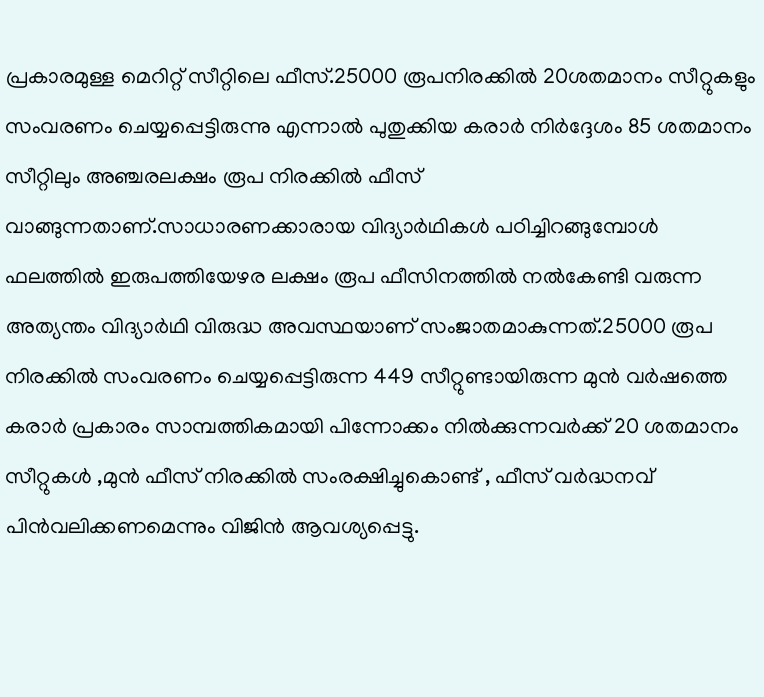പ്രകാരമുള്ള മെറിറ്റ് സീറ്റിലെ ഫീസ്.25000 രൂപനിരക്കിൽ 20ശതമാനം സീറ്റുകളും സംവരണം ചെയ്യപ്പെട്ടിരുന്നു എന്നാൽ പുതുക്കിയ കരാർ നിർദ്ദേശം 85 ശതമാനം സീറ്റിലും അഞ്ചരലക്ഷം രൂപ നിരക്കിൽ ഫീസ് വാങ്ങുന്നതാണ്.സാധാരണക്കാരായ വിദ്യാർഥികൾ പഠിച്ചിറങ്ങുമ്പോൾ ഫലത്തിൽ ഇരുപത്തിയേഴര ലക്ഷം രൂപ ഫീസിനത്തിൽ നൽകേണ്ടി വരുന്ന അത്യന്തം വിദ്യാർഥി വിരുദ്ധ അവസ്ഥയാണ് സംജാതമാകുന്നത്.25000 രൂപ നിരക്കിൽ സംവരണം ചെയ്യപ്പെട്ടിരുന്ന 449 സീറ്റുണ്ടായിരുന്ന മുൻ വർഷത്തെ കരാർ പ്രകാരം സാമ്പത്തികമായി പിന്നോക്കം നിൽക്കുന്നവർക്ക് 20 ശതമാനം സീറ്റുകൾ ,മുൻ ഫീസ് നിരക്കിൽ സംരക്ഷിച്ചുകൊണ്ട് , ഫീസ്‌ വർദ്ധനവ് പിൻവലിക്കണമെന്നും വിജിൻ ആവശ്യപ്പെട്ടു.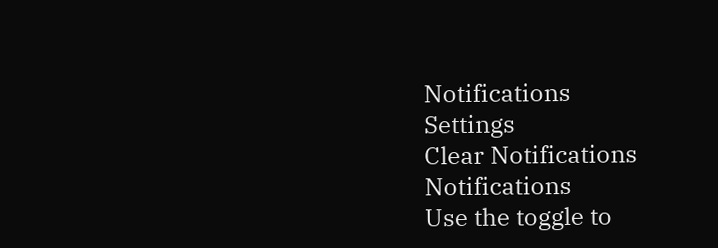Notifications
Settings
Clear Notifications
Notifications
Use the toggle to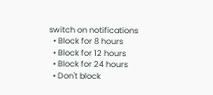switch on notifications
  • Block for 8 hours
  • Block for 12 hours
  • Block for 24 hours
  • Don't block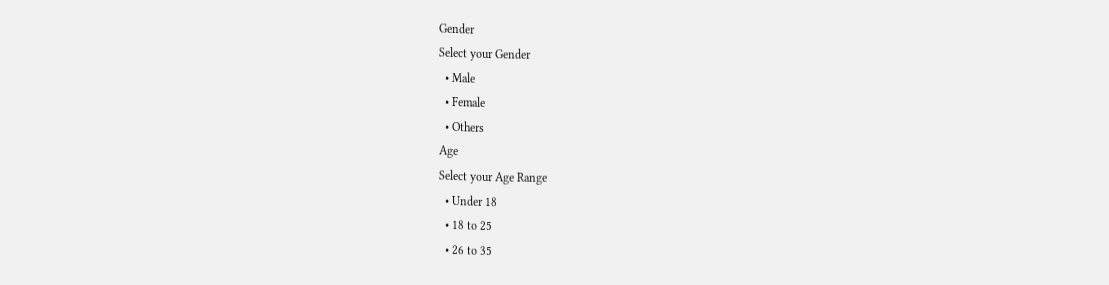Gender
Select your Gender
  • Male
  • Female
  • Others
Age
Select your Age Range
  • Under 18
  • 18 to 25
  • 26 to 35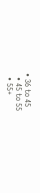• 36 to 45
  • 45 to 55
  • 55+